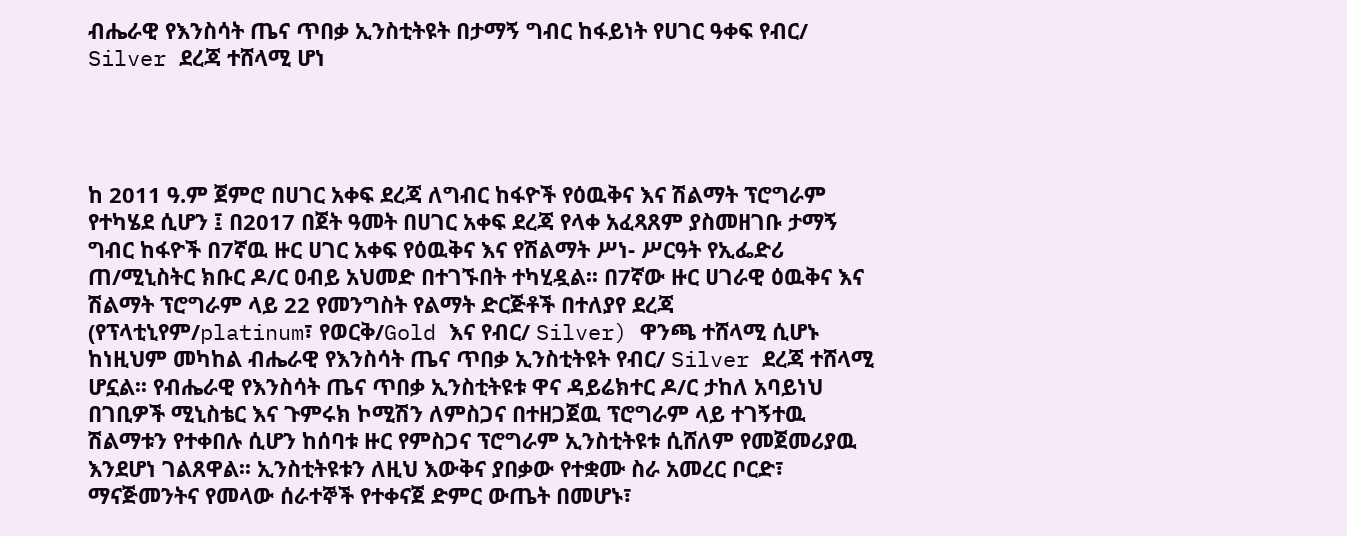ብሔራዊ የእንስሳት ጤና ጥበቃ ኢንስቲትዩት በታማኝ ግብር ከፋይነት የሀገር ዓቀፍ የብር/ Silver ደረጃ ተሸላሚ ሆነ




ከ 2011 ዓ.ም ጀምሮ በሀገር አቀፍ ደረጃ ለግብር ከፋዮች የዕዉቅና እና ሽልማት ፕሮግራም የተካሄደ ሲሆን ፤ በ2017 በጀት ዓመት በሀገር አቀፍ ደረጃ የላቀ አፈጻጸም ያስመዘገቡ ታማኝ ግብር ከፋዮች በ7ኛዉ ዙር ሀገር አቀፍ የዕዉቅና እና የሽልማት ሥነ- ሥርዓት የኢፌድሪ ጠ/ሚኒስትር ክቡር ዶ/ር ዐብይ አህመድ በተገኙበት ተካሂዷል፡፡ በ7ኛው ዙር ሀገራዊ ዕዉቅና እና ሽልማት ፕሮግራም ላይ 22 የመንግስት የልማት ድርጅቶች በተለያየ ደረጃ (የፕላቲኒየም/platinum፣ የወርቅ/Gold እና የብር/ Silver) ዋንጫ ተሸላሚ ሲሆኑ ከነዚህም መካከል ብሔራዊ የእንስሳት ጤና ጥበቃ ኢንስቲትዩት የብር/ Silver ደረጃ ተሸላሚ ሆኗል፡፡ የብሔራዊ የእንስሳት ጤና ጥበቃ ኢንስቲትዩቱ ዋና ዳይሬክተር ዶ/ር ታከለ አባይነህ በገቢዎች ሚኒስቴር እና ጉምሩክ ኮሚሽን ለምስጋና በተዘጋጀዉ ፕሮግራም ላይ ተገኝተዉ ሽልማቱን የተቀበሉ ሲሆን ከሰባቱ ዙር የምስጋና ፕሮግራም ኢንስቲትዩቱ ሲሸለም የመጀመሪያዉ እንደሆነ ገልጸዋል፡፡ ኢንስቲትዩቱን ለዚህ እውቅና ያበቃው የተቋሙ ስራ አመረር ቦርድ፣ ማናጅመንትና የመላው ሰራተኞች የተቀናጀ ድምር ውጤት በመሆኑ፣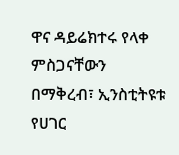ዋና ዳይሬክተሩ የላቀ ምስጋናቸውን በማቅረብ፣ ኢንስቲትዩቱ የሀገር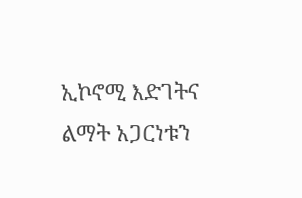ኢኮኖሚ እድገትና ልማት አጋርነቱን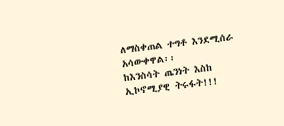ለማስቀጠል ተግቶ እንደሚሰራ አሳውቀዋል፡፡
ከእንስሳት ጤንነት እስከ ኢኮኖሚያዊ ትሩፋት!!!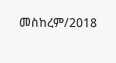መስከረም/2018